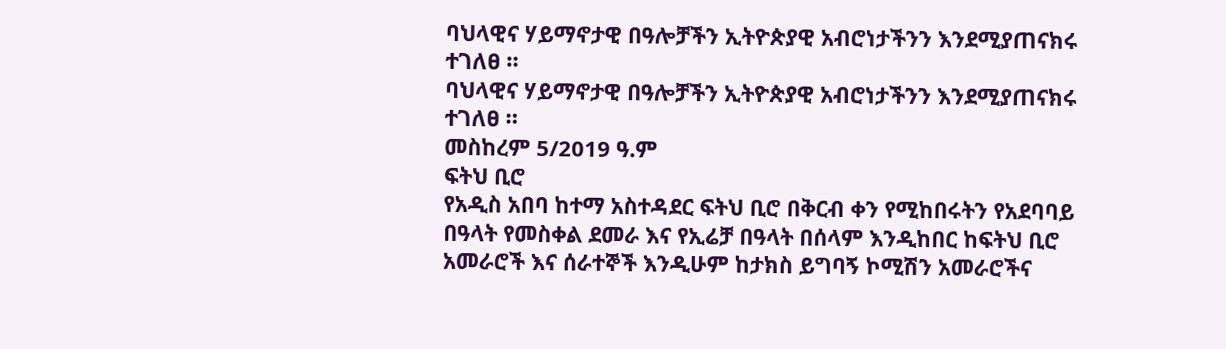ባህላዊና ሃይማኖታዊ በዓሎቻችን ኢትዮጵያዊ አብሮነታችንን እንደሚያጠናክሩ ተገለፀ ።
ባህላዊና ሃይማኖታዊ በዓሎቻችን ኢትዮጵያዊ አብሮነታችንን እንደሚያጠናክሩ ተገለፀ ።
መስከረም 5/2019 ዓ.ም
ፍትህ ቢሮ
የአዲስ አበባ ከተማ አስተዳደር ፍትህ ቢሮ በቅርብ ቀን የሚከበሩትን የአደባባይ በዓላት የመስቀል ደመራ እና የኢሬቻ በዓላት በሰላም እንዲከበር ከፍትህ ቢሮ አመራሮች እና ሰራተኞች እንዲሁም ከታክስ ይግባኝ ኮሚሽን አመራሮችና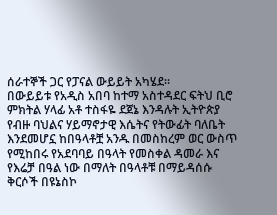ሰራተኞች ጋር የፓናል ውይይት አካሄደ።
በውይይቱ የአዲስ አበባ ከተማ አስተዳደር ፍትህ ቢሮ ምክትል ሃላፊ አቶ ተስፋዬ ደጀኔ እንዳሉት ኢትዮጵያ የብዙ ባህልና ሃይማኖታዊ እሴትና የትውፊት ባለቤት እንደመሆኗ ከበዓላቶቿ አንዱ በመስከረም ወር ውስጥ የሚከበሩ የአደባባይ በዓላት የመስቀል ዳመራ እና የእሬቻ በዓል ነው በማለት በዓላቶቹ በማይዳሰሱ ቅርሶች በዩኔስኮ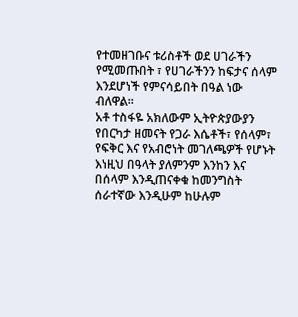የተመዘገቡና ቱሪስቶች ወደ ሀገራችን የሚመጡበት ፣ የሀገራችንን ከፍታና ሰላም እንደሆነች የምናሳይበት በዓል ነው ብለዋል።
አቶ ተስፋዬ አክለውም ኢትዮጵያውያን የበርካታ ዘመናት የጋራ እሴቶች፣ የሰላም፣ የፍቅር እና የአብሮነት መገለጫዎች የሆኑት እነዚህ በዓላት ያለምንም እንከን እና በሰላም እንዲጠናቀቁ ከመንግስት ሰራተኛው እንዲሁም ከሁሉም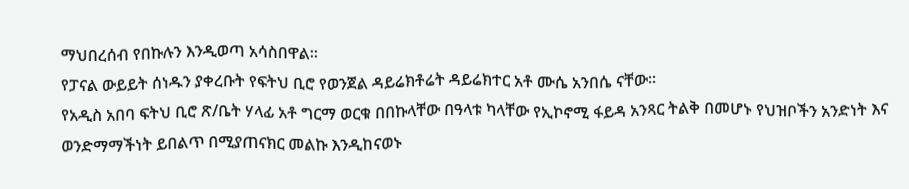ማህበረሰብ የበኩሉን እንዲወጣ አሳስበዋል።
የፓናል ውይይት ሰነዱን ያቀረቡት የፍትህ ቢሮ የወንጀል ዳይሬክቶሬት ዳይሬክተር አቶ ሙሴ አንበሴ ናቸው።
የአዲስ አበባ ፍትህ ቢሮ ጽ/ቤት ሃላፊ አቶ ግርማ ወርቁ በበኩላቸው በዓላቱ ካላቸው የኢኮኖሚ ፋይዳ አንጻር ትልቅ በመሆኑ የህዝቦችን አንድነት እና ወንድማማችነት ይበልጥ በሚያጠናክር መልኩ እንዲከናወኑ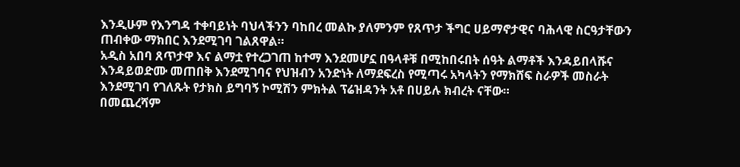እንዲሁም የእንግዳ ተቀባይነት ባህላችንን ባከበረ መልኩ ያለምንም የጸጥታ ችግር ሀይማኖታዊና ባሕላዊ ስርዓታቸውን ጠብቀው ማክበር እንደሚገባ ገልጸዋል።
አዲስ አበባ ጸጥታዋ እና ልማቷ የተረጋገጠ ከተማ እንደመሆኗ በዓላቶቹ በሚከበሩበት ሰዓት ልማቶች እንዳይበላሹና እንዳይወድሙ መጠበቅ እንደሚገባና የህዝብን አንድነት ለማደፍረስ የሚጣሩ አካላትን የማክሸፍ ስራዎች መስራት እንደሚገባ የገለጹት የታክስ ይግባኝ ኮሚሽን ምክትል ፕሬዝዳንት አቶ በሀይሉ ክብረት ናቸው።
በመጨረሻም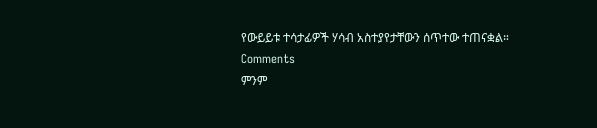የውይይቱ ተሳታፊዎች ሃሳብ አስተያየታቸውን ሰጥተው ተጠናቋል።
Comments
ምንም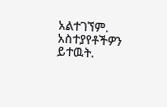አልተገኘም.
አስተያየቶችዎን ይተዉት.